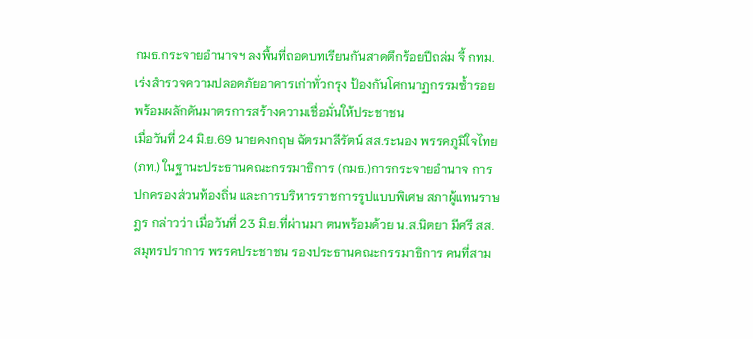กมธ.กระจายอำนาจฯ ลงพื้นที่ถอดบทเรียนกันสาดตึกร้อยปีถล่ม จี้ กทม. เร่งสำรวจความปลอดภัยอาคารเก่าทั่วกรุง ป้องกันโศกนาฏกรรมซ้ำรอย พร้อมผลักดันมาตรการสร้างความเชื่อมั่นให้ประชาชน
เมื่อวันที่ 24 มิ.ย.69 นายคงกฤษ ฉัตรมาลีรัตน์ สส.ระนอง พรรคภูมิใจไทย (ภท.) ในฐานะประธานคณะกรรมาธิการ (กมธ.)การกระจายอำนาจ การปกครองส่วนท้องถิ่น และการบริหารราชการรูปแบบพิเศษ สภาผู้แทนราษฎร กล่าวว่า เมื่อวันที่ 23 มิ.ย.ที่ผ่านมา ตนพร้อมด้วย น.ส.นิตยา มีศรี สส.สมุทรปราการ พรรคประชาชน รองประธานคณะกรรมาธิการ คนที่สาม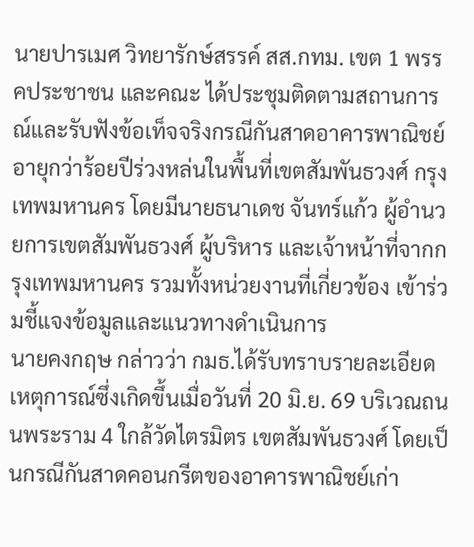นายปารเมศ วิทยารักษ์สรรค์ สส.กทม. เขต 1 พรรคประชาชน และคณะ ได้ประชุมติดตามสถานการณ์และรับฟังข้อเท็จจริงกรณีกันสาดอาคารพาณิชย์อายุกว่าร้อยปีร่วงหล่นในพื้นที่เขตสัมพันธวงศ์ กรุงเทพมหานคร โดยมีนายธนาเดช จันทร์แก้ว ผู้อำนวยการเขตสัมพันธวงศ์ ผู้บริหาร และเจ้าหน้าที่จากกรุงเทพมหานคร รวมทั้งหน่วยงานที่เกี่ยวข้อง เข้าร่วมชี้แจงข้อมูลและแนวทางดำเนินการ
นายคงกฤษ กล่าวว่า กมธ.ได้รับทราบรายละเอียดเหตุการณ์ซึ่งเกิดขึ้นเมื่อวันที่ 20 มิ.ย. 69 บริเวณถนนพระราม 4 ใกล้วัดไตรมิตร เขตสัมพันธวงศ์ โดยเป็นกรณีกันสาดคอนกรีตของอาคารพาณิชย์เก่า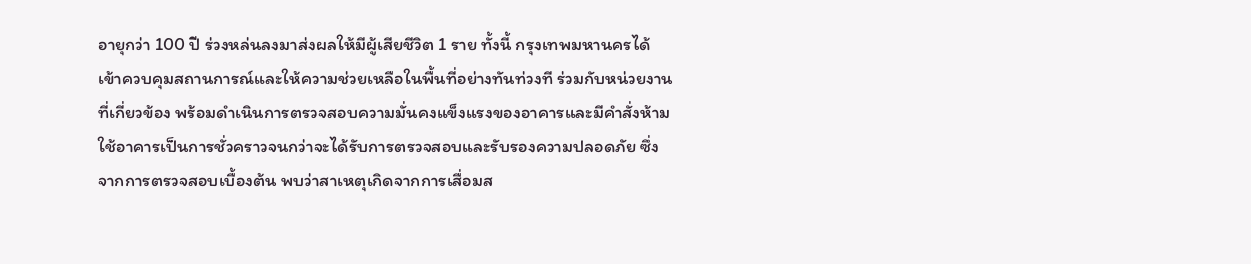อายุกว่า 100 ปี ร่วงหล่นลงมาส่งผลให้มีผู้เสียชีวิต 1 ราย ทั้งนี้ กรุงเทพมหานครได้เข้าควบคุมสถานการณ์และให้ความช่วยเหลือในพื้นที่อย่างทันท่วงที ร่วมกับหน่วยงานที่เกี่ยวข้อง พร้อมดำเนินการตรวจสอบความมั่นคงแข็งแรงของอาคารและมีคำสั่งห้ามใช้อาคารเป็นการชั่วคราวจนกว่าจะได้รับการตรวจสอบและรับรองความปลอดภัย ซึ่งจากการตรวจสอบเบื้องต้น พบว่าสาเหตุเกิดจากการเสื่อมส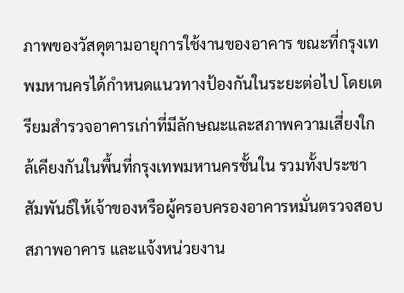ภาพของวัสดุตามอายุการใช้งานของอาคาร ขณะที่กรุงเทพมหานครได้กำหนดแนวทางป้องกันในระยะต่อไป โดยเตรียมสำรวจอาคารเก่าที่มีลักษณะและสภาพความเสี่ยงใกล้เคียงกันในพื้นที่กรุงเทพมหานครชั้นใน รวมทั้งประชาสัมพันธ์ให้เจ้าของหรือผู้ครอบครองอาคารหมั่นตรวจสอบสภาพอาคาร และแจ้งหน่วยงาน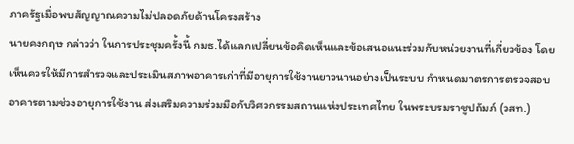ภาครัฐเมื่อพบสัญญาณความไม่ปลอดภัยด้านโครงสร้าง
นายคงกฤษ กล่าวว่า ในการประชุมครั้งนี้ กมธ.ได้แลกเปลี่ยนข้อคิดเห็นและข้อเสนอแนะร่วมกับหน่วยงานที่เกี่ยวข้อง โดยเห็นควรให้มีการสำรวจและประเมินสภาพอาคารเก่าที่มีอายุการใช้งานยาวนานอย่างเป็นระบบ กำหนดมาตรการตรวจสอบอาคารตามช่วงอายุการใช้งาน ส่งเสริมความร่วมมือกับวิศวกรรมสถานแห่งประเทศไทย ในพระบรมราชูปถัมภ์ (วสท.)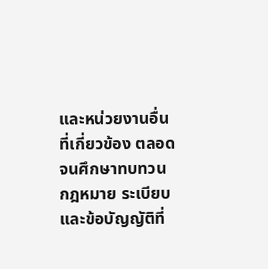และหน่วยงานอื่นที่เกี่ยวข้อง ตลอดจนศึกษาทบทวนกฎหมาย ระเบียบ และข้อบัญญัติที่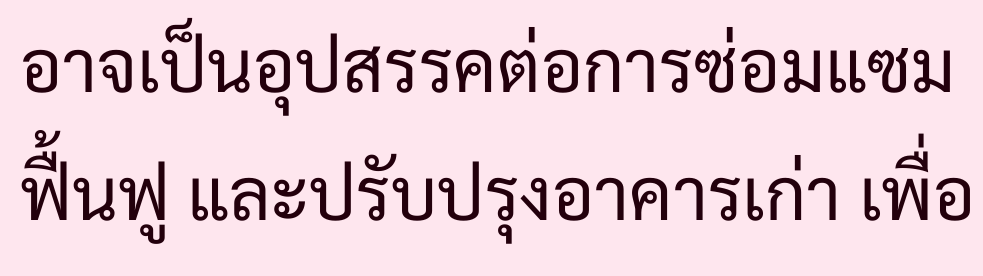อาจเป็นอุปสรรคต่อการซ่อมแซม ฟื้นฟู และปรับปรุงอาคารเก่า เพื่อ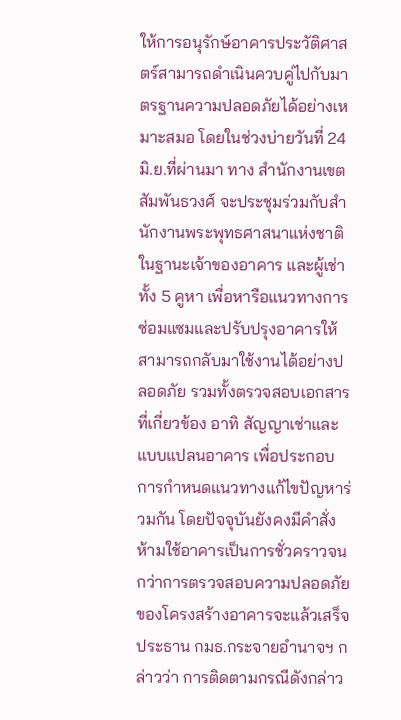ให้การอนุรักษ์อาคารประวัติศาสตร์สามารถดำเนินควบคู่ไปกับมาตรฐานความปลอดภัยได้อย่างเหมาะสมอ โดยในช่วงบ่ายวันที่ 24 มิ.ย.ที่ผ่านมา ทาง สำนักงานเขตสัมพันธวงศ์ จะประชุมร่วมกับสำนักงานพระพุทธศาสนาแห่งชาติในฐานะเจ้าของอาคาร และผู้เช่าทั้ง 5 คูหา เพื่อหารือแนวทางการซ่อมแซมและปรับปรุงอาคารให้สามารถกลับมาใช้งานได้อย่างปลอดภัย รวมทั้งตรวจสอบเอกสารที่เกี่ยวข้อง อาทิ สัญญาเช่าและแบบแปลนอาคาร เพื่อประกอบการกำหนดแนวทางแก้ไขปัญหาร่วมกัน โดยปัจจุบันยังคงมีคำสั่งห้ามใช้อาคารเป็นการชั่วคราวจนกว่าการตรวจสอบความปลอดภัยของโครงสร้างอาคารจะแล้วเสร็จ
ประธาน กมธ.กระจายอำนาจฯ กล่าวว่า การติดตามกรณีดังกล่าว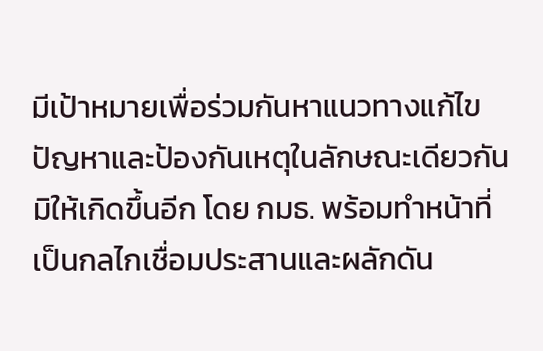มีเป้าหมายเพื่อร่วมกันหาแนวทางแก้ไขปัญหาและป้องกันเหตุในลักษณะเดียวกันมิให้เกิดขึ้นอีก โดย กมธ. พร้อมทำหน้าที่เป็นกลไกเชื่อมประสานและผลักดัน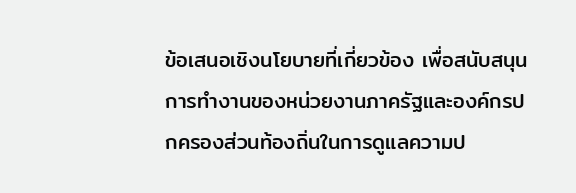ข้อเสนอเชิงนโยบายที่เกี่ยวข้อง เพื่อสนับสนุนการทำงานของหน่วยงานภาครัฐและองค์กรปกครองส่วนท้องถิ่นในการดูแลความป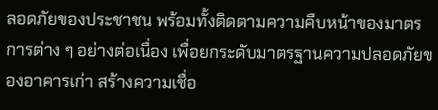ลอดภัยของประชาชน พร้อมทั้งติดตามความคืบหน้าของมาตรการต่าง ๆ อย่างต่อเนื่อง เพื่อยกระดับมาตรฐานความปลอดภัยของอาคารเก่า สร้างความเชื่อ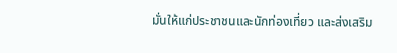มั่นให้แก่ประชาชนและนักท่องเที่ยว และส่งเสริม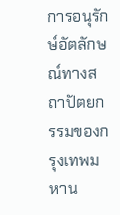การอนุรักษ์อัตลักษณ์ทางสถาปัตยกรรมของกรุงเทพมหาน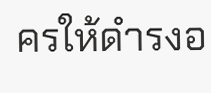ครให้ดำรงอ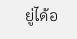ยู่ได้อ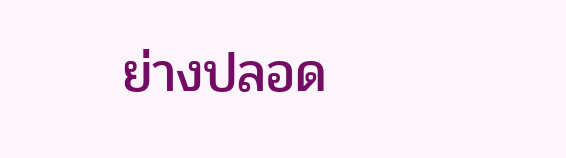ย่างปลอด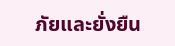ภัยและยั่งยืน